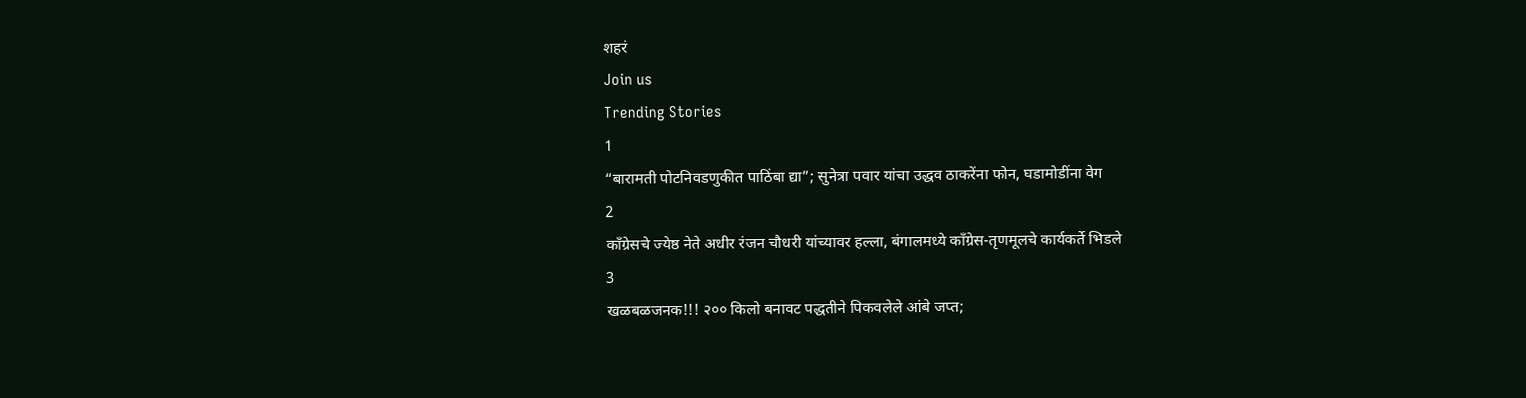शहरं
Join us
Trending Stories
1
“बारामती पोटनिवडणुकीत पाठिंबा द्या”; सुनेत्रा पवार यांचा उद्धव ठाकरेंना फोन, घडामोडींना वेग
2
काँग्रेसचे ज्येष्ठ नेते अधीर रंजन चौधरी यांच्यावर हल्ला, बंगालमध्ये काँग्रेस-तृणमूलचे कार्यकर्ते भिडले
3
खळबळजनक!!! २०० किलो बनावट पद्धतीने पिकवलेले आंबे जप्त;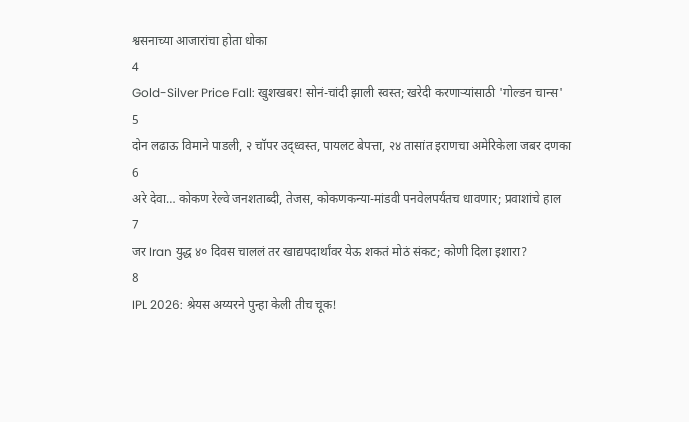श्वसनाच्या आजारांचा होता धोका
4
Gold-Silver Price Fall: खुशखबर! सोनं-चांदी झाली स्वस्त; खरेदी करणाऱ्यांसाठी 'गोल्डन चान्स'
5
दोन लढाऊ विमाने पाडली, २ चॉपर उद्ध्वस्त, पायलट बेपत्ता, २४ तासांत इराणचा अमेरिकेला जबर दणका
6
अरे देवा… कोकण रेल्वे जनशताब्दी, तेजस, कोकणकन्या-मांडवी पनवेलपर्यंतच धावणार; प्रवाशांचे हाल
7
जर Iran युद्ध ४० दिवस चाललं तर खाद्यपदार्थांवर येऊ शकतं मोठं संकट; कोणी दिला इशारा?
8
IPL 2026: श्रेयस अय्यरने पुन्हा केली तीच चूक!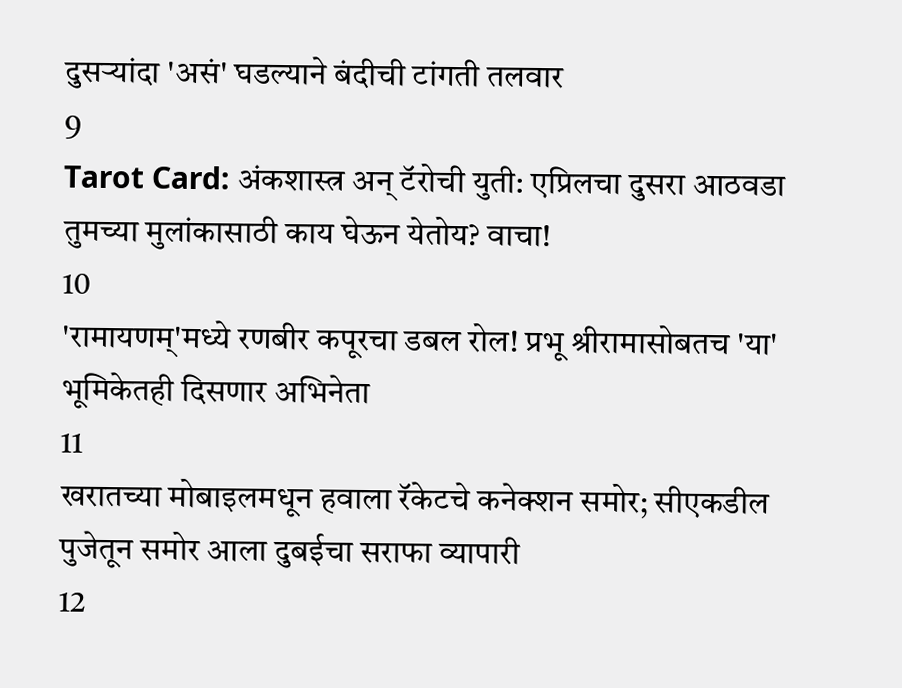दुसऱ्यांदा 'असं' घडल्याने बंदीची टांगती तलवार
9
Tarot Card: अंकशास्त्र अन् टॅरोची युती: एप्रिलचा दुसरा आठवडा तुमच्या मुलांकासाठी काय घेऊन येतोय? वाचा!
10
'रामायणम्'मध्ये रणबीर कपूरचा डबल रोल! प्रभू श्रीरामासोबतच 'या' भूमिकेतही दिसणार अभिनेता
11
खरातच्या मोबाइलमधून हवाला रॅकेटचे कनेक्शन समोर; सीएकडील पुजेतून समोर आला दुबईचा सराफा व्यापारी
12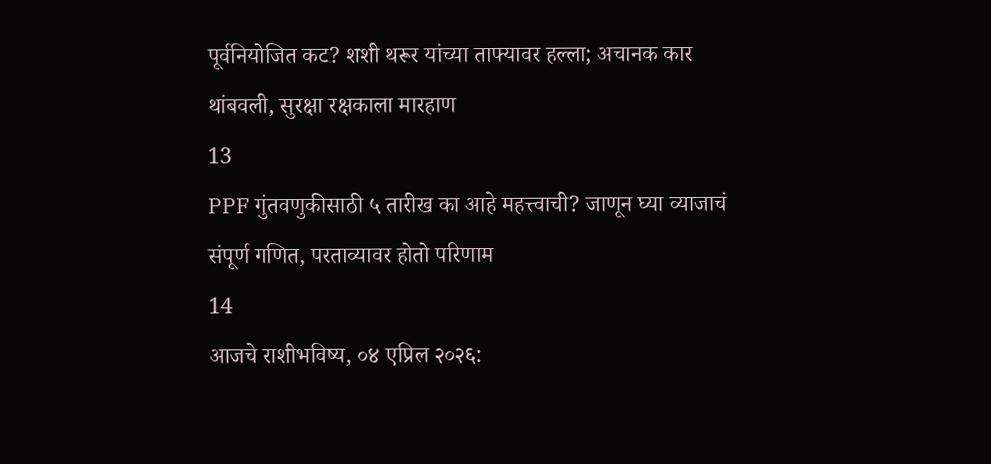पूर्वनियोजित कट? शशी थरूर यांच्या ताफ्यावर हल्ला; अचानक कार थांबवली, सुरक्षा रक्षकाला मारहाण
13
PPF गुंतवणुकीसाठी ५ तारीख का आहे महत्त्वाची? जाणून घ्या व्याजाचं संपूर्ण गणित, परताव्यावर होतो परिणाम
14
आजचे राशीभविष्य, ०४ एप्रिल २०२६: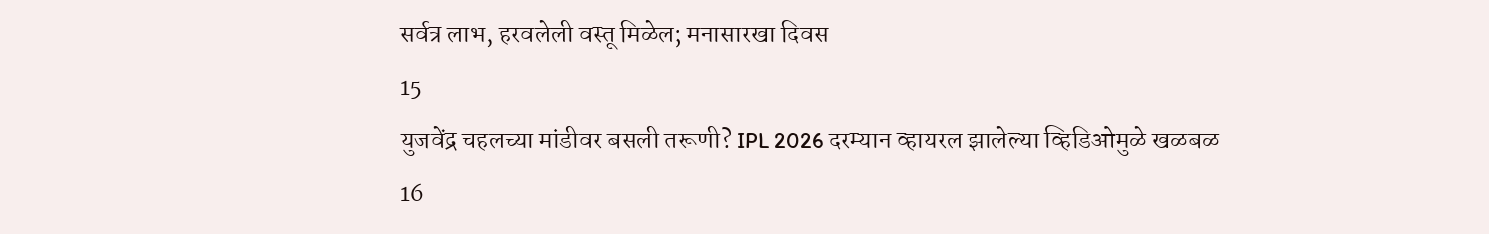सर्वत्र लाभ, हरवलेली वस्तू मिळेल; मनासारखा दिवस
15
युजवेंद्र चहलच्या मांडीवर बसली तरूणी? IPL 2026 दरम्यान व्हायरल झालेल्या व्हिडिओमुळे खळबळ
16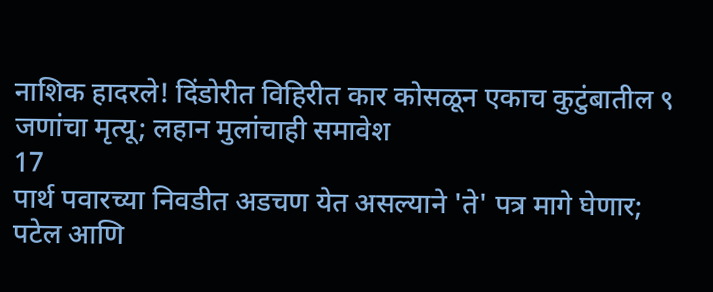नाशिक हादरले! दिंडोरीत विहिरीत कार कोसळून एकाच कुटुंबातील ९ जणांचा मृत्यू; लहान मुलांचाही समावेश
17
पार्थ पवारच्या निवडीत अडचण येत असल्याने 'ते' पत्र मागे घेणार; पटेल आणि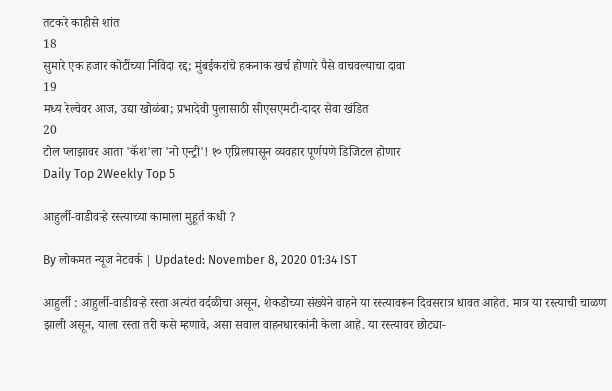तटकरे काहीसे शांत
18
सुमारे एक हजार कोटींच्या निविदा रद्द; मुंबईकरांचे हकनाक खर्च होणारे पैसे वाचवल्याचा दावा
19
मध्य रेल्वेवर आज, उद्या खोळंबा; प्रभादेवी पुलासाठी सीएसएमटी-दादर सेवा खंडित
20
टोल प्लाझावर आता 'कॅश'ला 'नो एन्ट्री'! १० एप्रिलपासून व्यवहार पूर्णपणे डिजिटल होणार
Daily Top 2Weekly Top 5

आहुर्ली-वाडीवऱ्हे रस्त्याच्या कामाला मुहूर्त कधी ?

By लोकमत न्यूज नेटवर्क | Updated: November 8, 2020 01:34 IST

आहुर्ली : आहुर्ली-वाडीवऱ्हे रस्ता अत्यंत वर्दळीचा असून, शेकडोच्या संख्येने वाहने या रस्त्यावरून दिवसरात्र धावत आहेत. मात्र या रस्त्याची चाळण झाली असून, याला रस्ता तरी कसे म्हणावे, असा सवाल वाहनधारकांनी केला आहे. या रस्त्यावर छोट्या-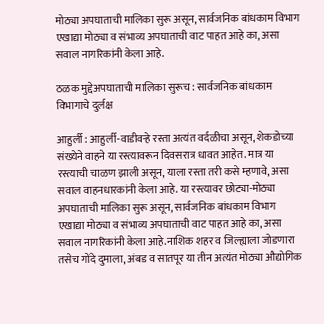मोठ्या अपघाताची मालिका सुरू असून, सार्वजनिक बांधकाम विभाग एखाद्या मोठ्या व संभाव्य अपघाताची वाट पाहत आहे का, असा सवाल नागरिकांनी केला आहे.

ठळक मुद्देअपघाताची मालिका सुरूच : सार्वजनिक बांधकाम विभागाचे दुर्लक्ष

आहुर्ली : आहुर्ली-वाडीवऱ्हे रस्ता अत्यंत वर्दळीचा असून, शेकडोच्या संख्येने वाहने या रस्त्यावरून दिवसरात्र धावत आहेत. मात्र या रस्त्याची चाळण झाली असून, याला रस्ता तरी कसे म्हणावे, असा सवाल वाहनधारकांनी केला आहे. या रस्त्यावर छोट्या-मोठ्या अपघाताची मालिका सुरू असून, सार्वजनिक बांधकाम विभाग एखाद्या मोठ्या व संभाव्य अपघाताची वाट पाहत आहे का, असा सवाल नागरिकांनी केला आहे.नाशिक शहर व जिल्ह्याला जोडणारा तसेच गोंदे दुमाला, अंबड व सातपूर या तीन अत्यंत मोठ्या औद्योगिक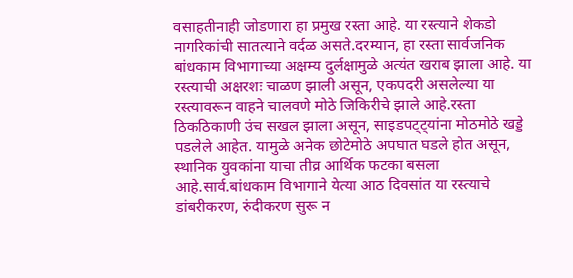वसाहतीनाही जोडणारा हा प्रमुख रस्ता आहे. या रस्त्याने शेकडो नागरिकांची सातत्याने वर्दळ असते.दरम्यान, हा रस्ता सार्वजनिक बांधकाम विभागाच्या अक्षम्य दुर्लक्षामुळे अत्यंत खराब झाला आहे. या रस्त्याची अक्षरशः चाळण झाली असून, एकपदरी असलेल्या या रस्त्यावरून वाहने चालवणे मोठे जिकिरीचे झाले आहे.रस्ता ठिकठिकाणी उंच सखल झाला असून, साइडपट्ट्यांना मोठमोठे खड्डे पडलेले आहेत. यामुळे अनेक छोटेमोठे अपघात घडले होत असून, स्थानिक युवकांना याचा तीव्र आर्थिक फटका बसला आहे.सार्व.बांधकाम विभागाने येत्या आठ दिवसांत या रस्त्याचे डांबरीकरण, रुंदीकरण सुरू न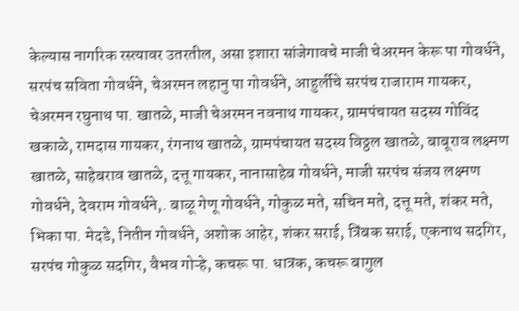केल्यास नागरिक रस्त्यावर उतरतील, असा इशारा सांजेगावचे माजी चेअरमन केरू पा गोवर्धने, सरपंच सविता गोवर्धने, चेअरमन लहानु पा गोवर्धने, आहुर्लीचे सरपंच राजाराम गायकर, चेअरमन रघुनाथ पा. खातळे, माजी चेअरमन नवनाथ गायकर, ग्रामपंचायत सदस्य गोविंद खकाळे, रामदास गायकर, रंगनाथ खातळे, ग्रामपंचायत सदस्य विठ्ठल खातळे, बाबूराव लक्ष्मण खातळे, साहेबराव खातळे, दत्तू गायकर, नानासाहेब गोवर्धने, माजी सरपंच संजय लक्ष्मण गोवर्धने, देवराम गोवर्धने,. बाळू गेणू गोवर्धने, गोकुळ मते, सचिन मते, दत्तू मते, शंकर मते, भिका पा. मेदडे, नितीन गोवर्धने, अशोक आहेर, शंकर सराई, त्रिंबक सराई, एकनाथ सदगिर, सरपंच गोकुळ सदगिर, वैभव गोऱ्हे, कचरू पा. धात्रक, कचरू बागुल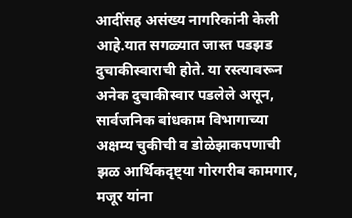आदींसह असंख्य नागरिकांनी केली आहे.यात सगळ्यात जास्त पडझड दुचाकीस्वाराची होते. या रस्त्यावरून अनेक दुचाकीस्वार पडलेले असून, सार्वजनिक बांधकाम विभागाच्या अक्षम्य चुकीची व डोळेझाकपणाची झळ आर्थिकदृष्ट्या गोरगरीब कामगार, मजूर यांना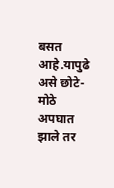बसत आहे.यापुढे असे छोटे-मोठे अपघात झाले तर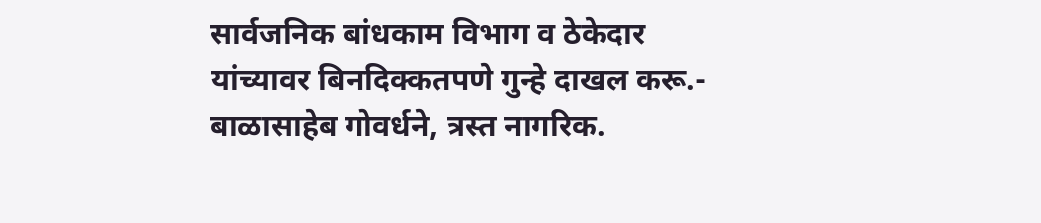सार्वजनिक बांधकाम विभाग व ठेकेदार यांच्यावर बिनदिक्कतपणे गुन्हे दाखल करू.- बाळासाहेब गोवर्धने, त्रस्त नागरिक.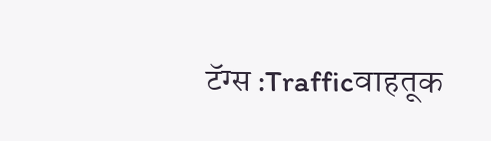टॅग्स :Trafficवाहतूक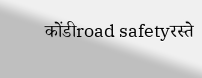कोंडीroad safetyरस्ते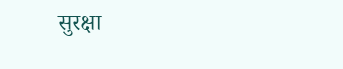सुरक्षा